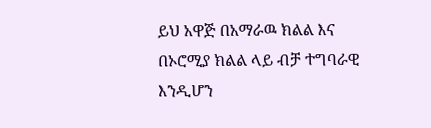ይህ አዋጅ በአማራዉ ክልል እና በኦሮሚያ ክልል ላይ ብቻ ተግባራዊ እንዲሆን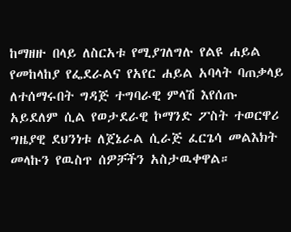ከማዘዙ በላይ ለስርአቱ የሚያገለግሉ የልዩ ሐይል የመከላከያ የፌደራልና የአየር ሐይል አባላት ባጠቃላይ ለተሰማሩበት ግዳጅ ተግባራዊ ምላሽ እየሰጡ አይደለም ሲል የወታደራዊ ኮማንድ ፖስት ተወርዋሪ ግዜያዊ ደህንነቱ ለጀኔራል ሲራጅ ፈርጌሳ መልእክት መላኩን የዉስጥ ሰዎቻችን አስታዉቀዋል።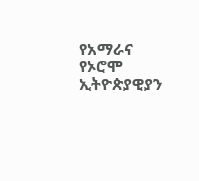የአማራና የኦሮሞ ኢትዮጵያዊያን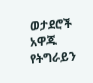ወታደሮች አዋጁ የትግራይን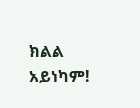ክልል አይነካም!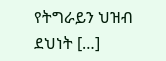የትግራይን ህዝብ ደህነት […]